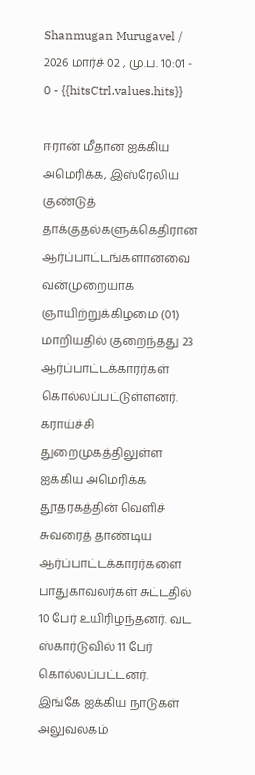Shanmugan Murugavel / 2026 மார்ச் 02 , மு.ப. 10:01 - 0 - {{hitsCtrl.values.hits}}

ஈரான் மீதான ஐக்கிய அமெரிக்க, இஸ்ரேலிய குண்டுத் தாக்குதல்களுக்கெதிரான ஆர்ப்பாட்டங்களானவை வன்முறையாக ஞாயிற்றுக்கிழமை (01) மாறியதில் குறைந்தது 23 ஆர்ப்பாட்டக்காரர்கள் கொல்லப்பட்டுள்ளனர்.
கராய்ச்சி துறைமுகத்திலுள்ள ஐக்கிய அமெரிக்க தூதரகத்தின் வெளிச் சுவரைத் தாண்டிய ஆர்ப்பாட்டக்காரர்களை பாதுகாவலர்கள் சுட்டதில் 10 பேர் உயிரிழந்தனர். வட ஸ்கார்டுவில் 11 பேர் கொல்லப்பட்டனர். இங்கே ஐக்கிய நாடுகள் அலுவலகம்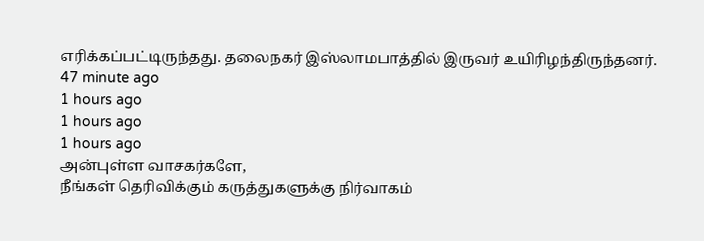எரிக்கப்பட்டிருந்தது. தலைநகர் இஸ்லாமபாத்தில் இருவர் உயிரிழந்திருந்தனர்.
47 minute ago
1 hours ago
1 hours ago
1 hours ago
அன்புள்ள வாசகர்களே,
நீங்கள் தெரிவிக்கும் கருத்துகளுக்கு நிர்வாகம்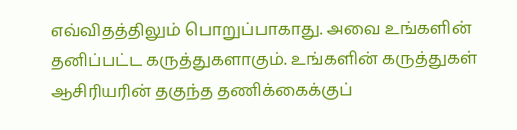எவ்விதத்திலும் பொறுப்பாகாது. அவை உங்களின் தனிப்பட்ட கருத்துகளாகும். உங்களின் கருத்துகள் ஆசிரியரின் தகுந்த தணிக்கைக்குப்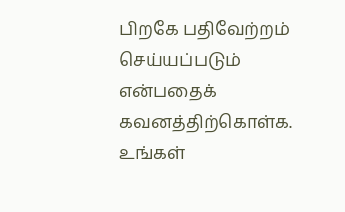பிறகே பதிவேற்றம் செய்யப்படும் என்பதைக் கவனத்திற்கொள்க. உங்கள்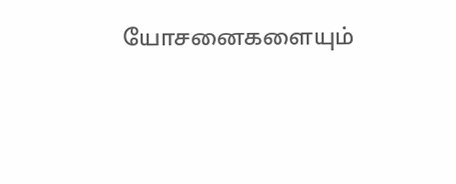யோசனைகளையும்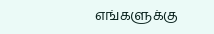எங்களுக்கு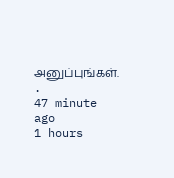அனுப்புங்கள். .
47 minute ago
1 hours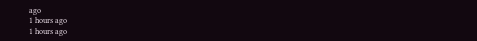ago
1 hours ago
1 hours ago